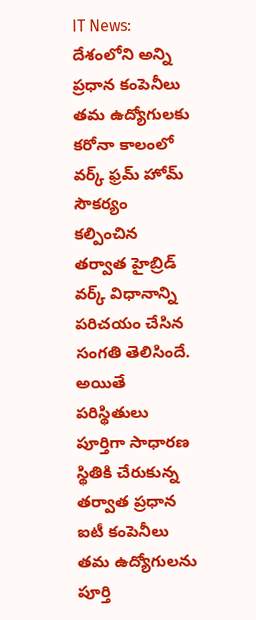IT News: దేశంలోని అన్ని ప్రధాన కంపెనీలు తమ ఉద్యోగులకు కరోనా కాలంలో వర్క్ ఫ్రమ్ హోమ్ సౌకర్యం కల్పించిన తర్వాత హైబ్రిడ్ వర్క్ విధానాన్ని పరిచయం చేసిన సంగతి తెలిసిందే. అయితే పరిస్థితులు పూర్తిగా సాధారణ స్థితికి చేరుకున్న తర్వాత ప్రధాన ఐటీ కంపెనీలు తమ ఉద్యోగులను పూర్తి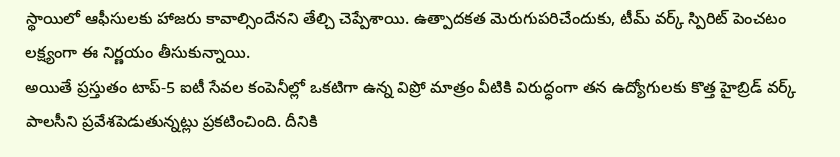స్థాయిలో ఆఫీసులకు హాజరు కావాల్సిందేనని తేల్చి చెప్పేశాయి. ఉత్పాదకత మెరుగుపరిచేందుకు, టీమ్ వర్క్ స్పిరిట్ పెంచటం లక్ష్యంగా ఈ నిర్ణయం తీసుకున్నాయి.
అయితే ప్రస్తుతం టాప్-5 ఐటీ సేవల కంపెనీల్లో ఒకటిగా ఉన్న విప్రో మాత్రం వీటికి విరుద్ధంగా తన ఉద్యోగులకు కొత్త హైబ్రిడ్ వర్క్ పాలసీని ప్రవేశపెడుతున్నట్లు ప్రకటించింది. దీనికి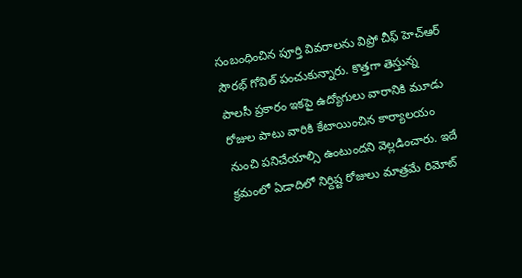సంబంధించిన పూర్తి వివరాలను విప్రో చీఫ్ హెచ్ఆర్ సౌరభ్ గోవిల్ పంచుకున్నారు. కొత్తగా తెస్తున్న పాలసీ ప్రకారం ఇకపై ఉద్యోగులు వారానికి మూడు రోజుల పాటు వారికి కేటాయించిన కార్యాలయం నుంచి పనిచేయాల్సి ఉంటుందని వెల్లడించారు. ఇదే క్రమంలో ఏడాదిలో నిర్దిష్ట రోజులు మాత్రమే రిమోట్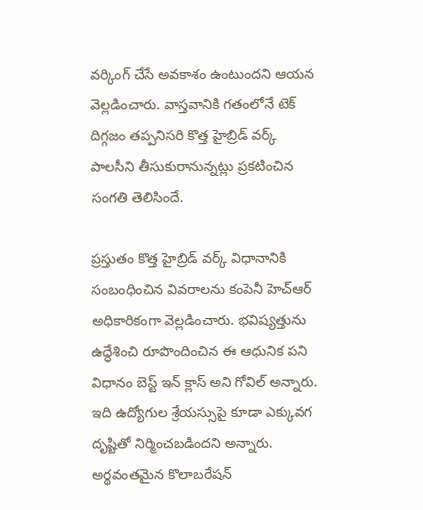వర్కింగ్ చేసే అవకాశం ఉంటుందని ఆయన వెల్లడించారు. వాస్తవానికి గతంలోనే టెక్ దిగ్గజం తప్పనిసరి కొత్త హైబ్రిడ్ వర్క్ పాలసీని తీసుకురానున్నట్లు ప్రకటించిన సంగతి తెలిసిందే.

ప్రస్తుతం కొత్త హైబ్రిడ్ వర్క్ విధానానికి సంబంధించిన వివరాలను కంపెనీ హెచ్ఆర్ అధికారికంగా వెల్లడించారు. భవిష్యత్తును ఉద్ధేశించి రూపొందించిన ఈ ఆధునిక పని విధానం బెస్ట్ ఇన్ క్లాస్ అని గోవిల్ అన్నారు. ఇది ఉద్యోగుల శ్రేయస్సుపై కూడా ఎక్కువగ దృష్టితో నిర్మించబడిందని అన్నారు. అర్థవంతమైన కొలాబరేషన్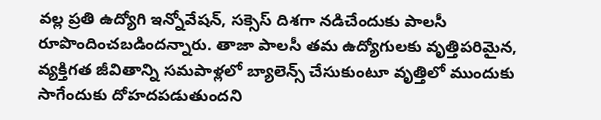వల్ల ప్రతి ఉద్యోగి ఇన్నోవేషన్, సక్సెస్ దిశగా నడిచేందుకు పాలసీ రూపొందించబడిందన్నారు. తాజా పాలసీ తమ ఉద్యోగులకు వృత్తిపరిమైన, వ్యక్తిగత జీవితాన్ని సమపాళ్లలో బ్యాలెన్స్ చేసుకుంటూ వృత్తిలో ముందుకు సాగేందుకు దోహదపడుతుందని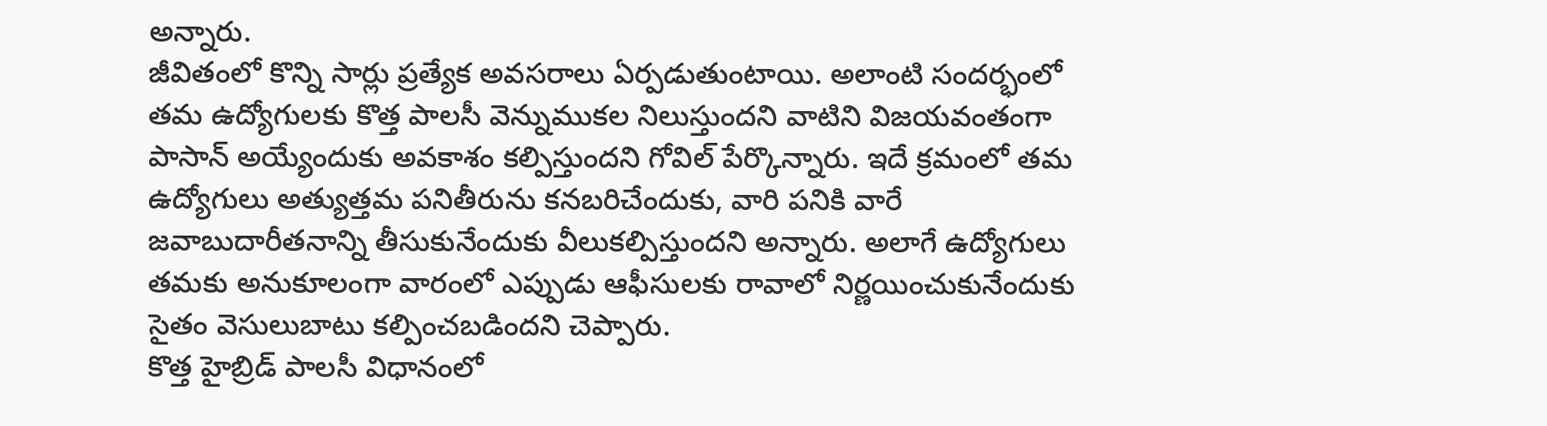అన్నారు.
జీవితంలో కొన్ని సార్లు ప్రత్యేక అవసరాలు ఏర్పడుతుంటాయి. అలాంటి సందర్భంలో తమ ఉద్యోగులకు కొత్త పాలసీ వెన్నుముకల నిలుస్తుందని వాటిని విజయవంతంగా పాసాన్ అయ్యేందుకు అవకాశం కల్పిస్తుందని గోవిల్ పేర్కొన్నారు. ఇదే క్రమంలో తమ ఉద్యోగులు అత్యుత్తమ పనితీరును కనబరిచేందుకు, వారి పనికి వారే జవాబుదారీతనాన్ని తీసుకునేందుకు వీలుకల్పిస్తుందని అన్నారు. అలాగే ఉద్యోగులు తమకు అనుకూలంగా వారంలో ఎప్పుడు ఆఫీసులకు రావాలో నిర్ణయించుకునేందుకు సైతం వెసులుబాటు కల్పించబడిందని చెప్పారు.
కొత్త హైబ్రిడ్ పాలసీ విధానంలో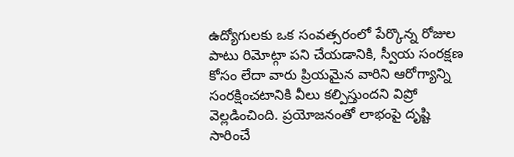ఉద్యోగులకు ఒక సంవత్సరంలో పేర్కొన్న రోజుల పాటు రిమోట్గా పని చేయడానికి, స్వీయ సంరక్షణ కోసం లేదా వారు ప్రియమైన వారిని ఆరోగ్యాన్ని సంరక్షించటానికి వీలు కల్పిస్తుందని విప్రో వెల్లడించింది. ప్రయోజనంతో లాభంపై దృష్టి సారించే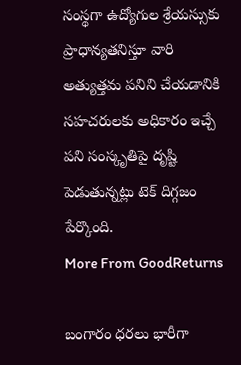సంస్థగా ఉద్యోగుల శ్రేయస్సుకు ప్రాధాన్యతనిస్తూ వారి అత్యుత్తమ పనిని చేయడానికి సహచరులకు అధికారం ఇచ్చే పని సంస్కృతిపై దృష్టి పెడుతున్నట్లు టెక్ దిగ్గజం పేర్కొంది.
More From GoodReturns

బంగారం ధరలు భారీగా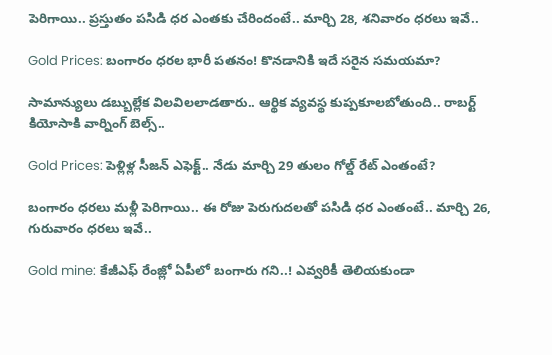పెరిగాయి.. ప్రస్తుతం పసిడి ధర ఎంతకు చేరిందంటే.. మార్చి 28, శనివారం ధరలు ఇవే..

Gold Prices: బంగారం ధరల భారీ పతనం! కొనడానికి ఇదే సరైన సమయమా?

సామాన్యులు డబ్బుల్లేక విలవిలలాడతారు.. ఆర్థిక వ్యవస్థ కుప్పకూలబోతుంది.. రాబర్ట్ కియోసాకి వార్నింగ్ బెల్స్..

Gold Prices: పెళ్లిళ్ల సీజన్ ఎఫెక్ట్.. నేడు మార్చి 29 తులం గోల్డ్ రేట్ ఎంతంటే?

బంగారం ధరలు మళ్లీ పెరిగాయి.. ఈ రోజు పెరుగుదలతో పసిడి ధర ఎంతంటే.. మార్చి 26, గురువారం ధరలు ఇవే..

Gold mine: కేజీఎఫ్ రేంజ్లో ఏపీలో బంగారు గని..! ఎవ్వరికీ తెలియకుండా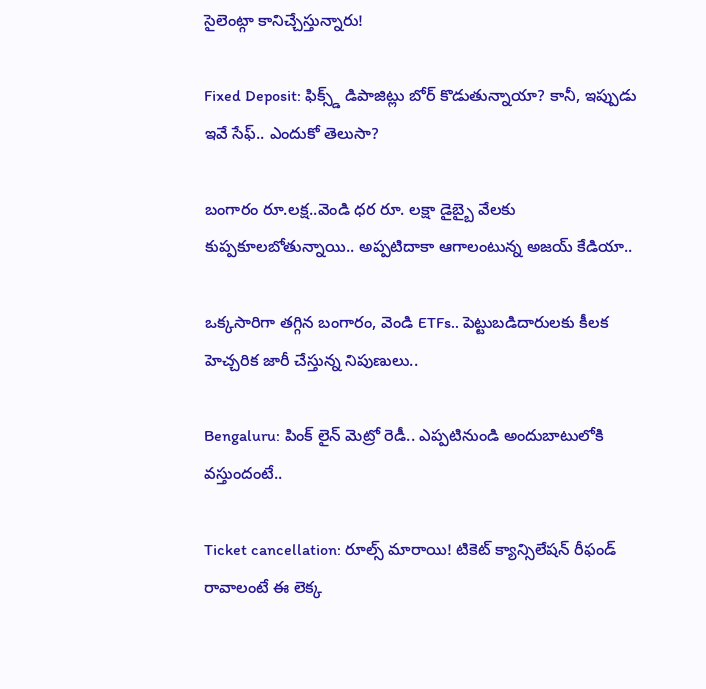సైలెంట్గా కానిచ్చేస్తున్నారు!

Fixed Deposit: ఫిక్స్డ్ డిపాజిట్లు బోర్ కొడుతున్నాయా? కానీ, ఇప్పుడు ఇవే సేఫ్.. ఎందుకో తెలుసా?

బంగారం రూ.లక్ష..వెండి ధర రూ. లక్షా డైబ్బై వేలకు కుప్పకూలబోతున్నాయి.. అప్పటిదాకా ఆగాలంటున్న అజయ్ కేడియా..

ఒక్కసారిగా తగ్గిన బంగారం, వెండి ETFs.. పెట్టుబడిదారులకు కీలక హెచ్చరిక జారీ చేస్తున్న నిపుణులు..

Bengaluru: పింక్ లైన్ మెట్రో రెడీ.. ఎప్పటినుండి అందుబాటులోకి వస్తుందంటే..

Ticket cancellation: రూల్స్ మారాయి! టికెట్ క్యాన్సిలేషన్ రీఫండ్ రావాలంటే ఈ లెక్క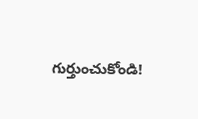గుర్తుంచుకోండి!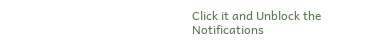Click it and Unblock the Notifications